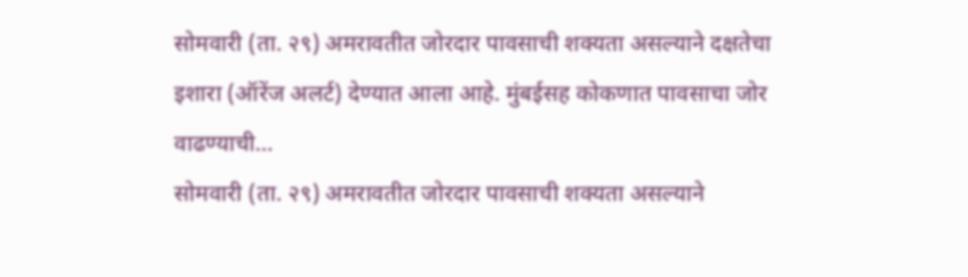सोमवारी (ता. २९) अमरावतीत जोरदार पावसाची शक्यता असल्याने दक्षतेचा इशारा (ऑरेंज अलर्ट) देण्यात आला आहे. मुंबईसह कोकणात पावसाचा जोर वाढण्याची...
सोमवारी (ता. २९) अमरावतीत जोरदार पावसाची शक्यता असल्याने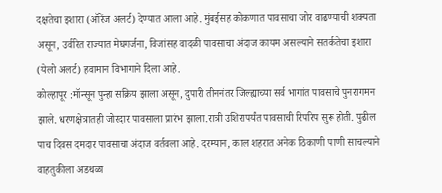दक्षतेचा इशारा (ऑरेंज अलर्ट) देण्यात आला आहे. मुंबईसह कोकणात पावसाचा जोर वाढण्याची शक्यता असून, उर्वरित राज्यात मेघगर्जना, विजांसह वादळी पावसाचा अंदाज कायम असल्याने सतर्कतेचा इशारा (येलो अलर्ट) हवामान विभागाने दिला आहे.
कोल्हापूर :मॉन्सून पुन्हा सक्रिय झाला असून, दुपारी तीननंतर जिल्ह्याच्या सर्व भागांत पावसाचे पुनरागमन झाले. धरणक्षेत्रातही जोरदार पावसाला प्रारंभ झाला.रात्री उशिरापर्यंत पावसाची रिपरिप सुरू होती. पुढील पाच दिवस दमदार पावसाचा अंदाज वर्तवला आहे. दरम्यान, काल शहरात अनेक ठिकाणी पाणी साचल्याने वाहतुकीला अडथळा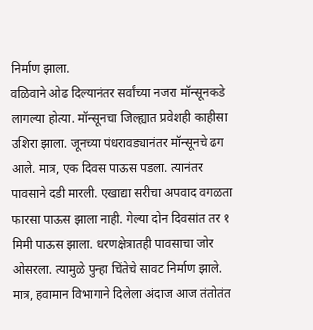निर्माण झाला.
वळिवाने ओढ दिल्यानंतर सर्वांच्या नजरा मॉन्सूनकडे लागल्या होत्या. मॉन्सूनचा जिल्ह्यात प्रवेशही काहीसा उशिरा झाला. जूनच्या पंधरावड्यानंतर मॉन्सूनचे ढग आले. मात्र, एक दिवस पाऊस पडला. त्यानंतर पावसाने दडी मारली. एखाद्या सरीचा अपवाद वगळता फारसा पाऊस झाला नाही. गेल्या दोन दिवसांत तर १ मिमी पाऊस झाला. धरणक्षेत्रातही पावसाचा जोर ओसरला. त्यामुळे पुन्हा चिंतेचे सावट निर्माण झाले. मात्र, हवामान विभागाने दिलेला अंदाज आज तंतोतंत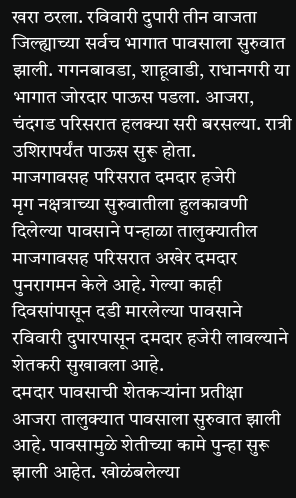खरा ठरला. रविवारी दुपारी तीन वाजता जिल्ह्याच्या सर्वच भागात पावसाला सुरुवात झाली. गगनबावडा, शाहूवाडी, राधानगरी या भागात जोरदार पाऊस पडला. आजरा, चंदगड परिसरात हलक्या सरी बरसल्या. रात्री उशिरापर्यंत पाऊस सुरू होता.
माजगावसह परिसरात दमदार हजेरी
मृग नक्षत्राच्या सुरुवातीला हुलकावणी दिलेल्या पावसाने पन्हाळा तालुक्यातील माजगावसह परिसरात अखेर दमदार पुनरागमन केले आहे. गेल्या काही दिवसांपासून दडी मारलेल्या पावसाने रविवारी दुपारपासून दमदार हजेरी लावल्याने शेतकरी सुखावला आहे.
दमदार पावसाची शेतकऱ्यांना प्रतीक्षा
आजरा तालुक्यात पावसाला सुरुवात झाली आहे. पावसामुळे शेतीच्या कामे पुन्हा सुरू झाली आहेत. खोळंबलेल्या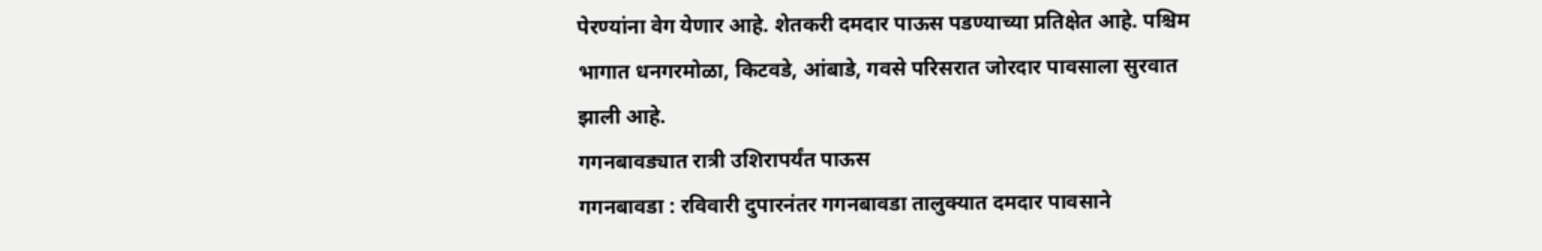पेरण्यांना वेग येणार आहे. शेतकरी दमदार पाऊस पडण्याच्या प्रतिक्षेत आहे. पश्चिम भागात धनगरमोळा, किटवडे, आंबाडे, गवसे परिसरात जोरदार पावसाला सुरवात झाली आहे.
गगनबावड्यात रात्री उशिरापर्यंत पाऊस
गगनबावडा : रविवारी दुपारनंतर गगनबावडा तालुक्यात दमदार पावसाने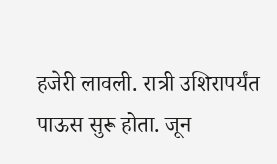हजेरी लावली. रात्री उशिरापर्यंत पाऊस सुरू होता. जून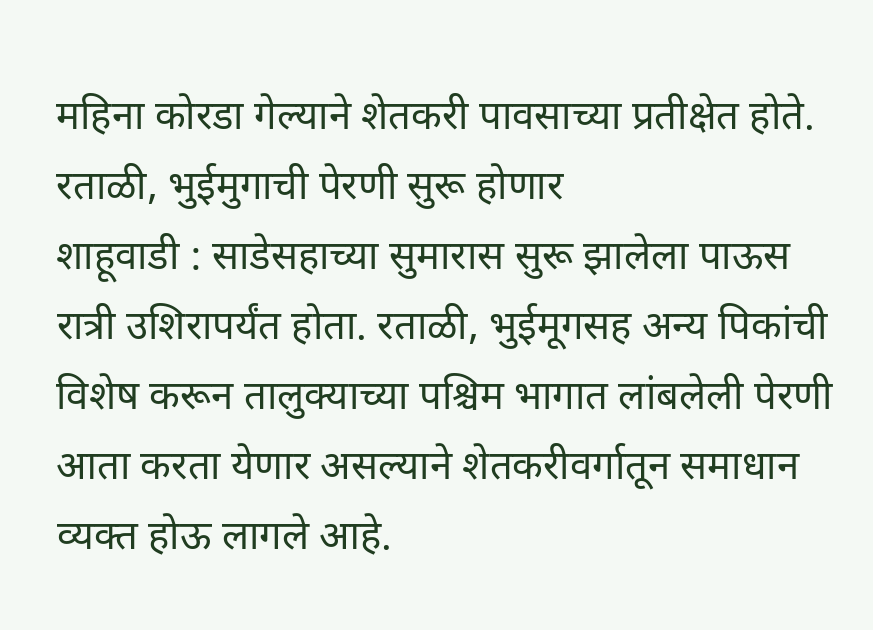महिना कोरडा गेल्याने शेतकरी पावसाच्या प्रतीक्षेत होते.
रताळी, भुईमुगाची पेरणी सुरू होणार
शाहूवाडी : साडेसहाच्या सुमारास सुरू झालेला पाऊस रात्री उशिरापर्यंत होता. रताळी, भुईमूगसह अन्य पिकांची विशेष करून तालुक्याच्या पश्चिम भागात लांबलेली पेरणी आता करता येणार असल्याने शेतकरीवर्गातून समाधान व्यक्त होऊ लागले आहे.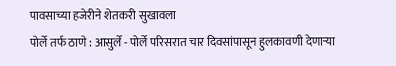पावसाच्या हजेरीने शेतकरी सुखावला
पोर्ले तर्फ ठाणे : आसुर्ले - पोर्ले परिसरात चार दिवसांपासून हुलकावणी देणाऱ्या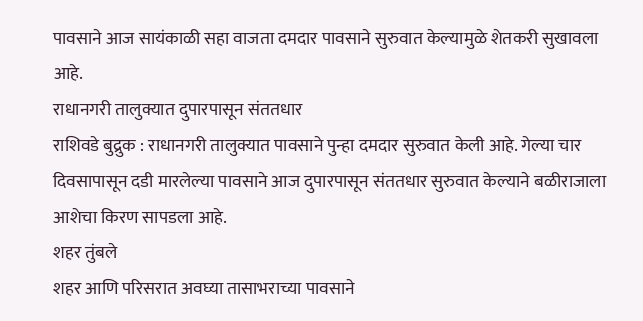पावसाने आज सायंकाळी सहा वाजता दमदार पावसाने सुरुवात केल्यामुळे शेतकरी सुखावला आहे.
राधानगरी तालुक्यात दुपारपासून संततधार
राशिवडे बुद्रुक : राधानगरी तालुक्यात पावसाने पुन्हा दमदार सुरुवात केली आहे. गेल्या चार दिवसापासून दडी मारलेल्या पावसाने आज दुपारपासून संततधार सुरुवात केल्याने बळीराजाला आशेचा किरण सापडला आहे.
शहर तुंबले
शहर आणि परिसरात अवघ्या तासाभराच्या पावसाने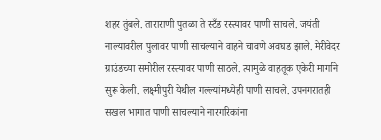शहर तुंबले. ताराराणी पुतळा ते स्टँड रस्त्यावर पाणी साचले. जयंती नाल्यावरील पुलावर पाणी साचल्याने वाहने चावणे अवघड झाले. मेरीवेदर ग्राउंडच्या समोरील रस्त्यावर पाणी साठले. त्यामुळे वाहतूक एकेरी मार्गाने सुरू केली. लक्ष्मीपुरी येथील गल्ल्यांमध्येही पाणी साचले. उपनगरातही सखल भागात पाणी साचल्याने नारगरिकांना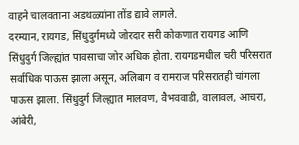वाहने चालवताना अडथळ्यांना तोंड द्यावे लागले.
दरम्यान, रायगड, सिंधुदुर्गमध्ये जोरदार सरी कोकणात रायगड आणि सिंधुदुर्ग जिल्ह्यांत पावसाचा जोर अधिक होता. रायगडमधील चरी परिसरात सर्वाधिक पाऊस झाला असून, अलिबाग व रामराज परिसरातही चांगला पाऊस झाला. सिंधुदुर्ग जिल्ह्यात मालवण, वैभववाडी, वालावल, आचरा, आंबेरी,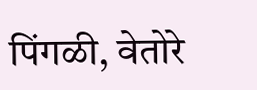पिंगळी, वेतोरे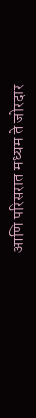आणि परिसरात मध्यम ते जोरदार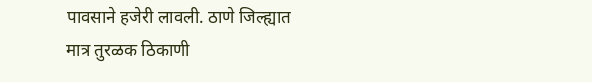पावसाने हजेरी लावली. ठाणे जिल्ह्यात मात्र तुरळक ठिकाणी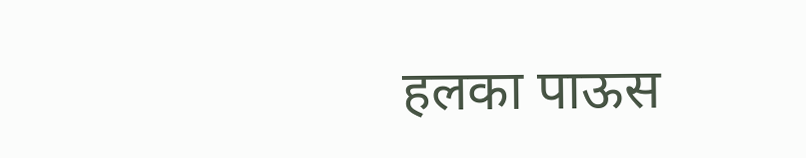हलका पाऊस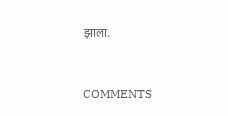झाला.


COMMENTS